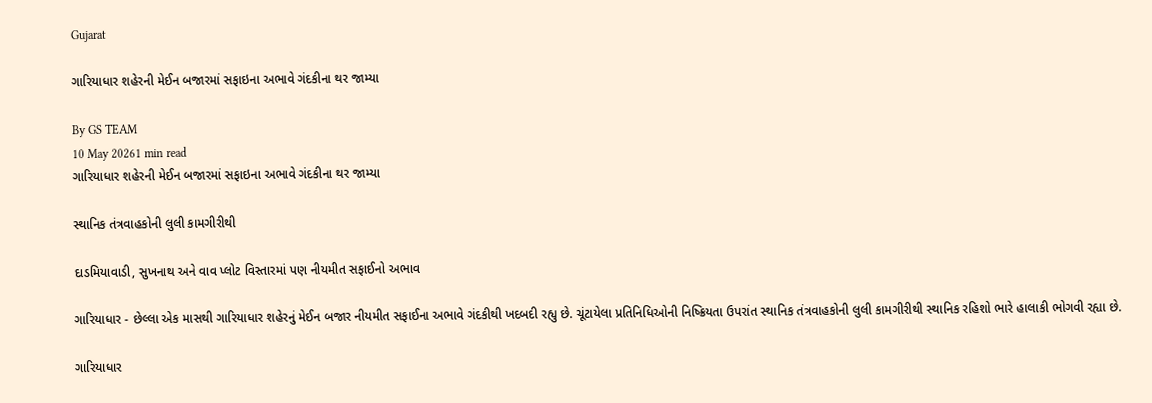Gujarat

ગારિયાધાર શહેરની મેઈન બજારમાં સફાઇના અભાવે ગંદકીના થર જામ્યા

By GS TEAM
10 May 20261 min read
ગારિયાધાર શહેરની મેઈન બજારમાં સફાઇના અભાવે ગંદકીના થર જામ્યા

સ્થાનિક તંત્રવાહકોની લુલી કામગીરીથી

દાડમિયાવાડી, સુખનાથ અને વાવ પ્લોટ વિસ્તારમાં પણ નીયમીત સફાઈનો અભાવ

ગારિયાધાર - છેલ્લા એક માસથી ગારિયાધાર શહેરનું મેઈન બજાર નીયમીત સફાઈના અભાવે ગંદકીથી ખદબદી રહ્યુ છે. ચૂંટાયેલા પ્રતિનિધિઓની નિષ્ક્રિયતા ઉપરાંત સ્થાનિક તંત્રવાહકોની લુલી કામગીરીથી સ્થાનિક રહિશો ભારે હાલાકી ભોગવી રહ્યા છે.

ગારિયાધાર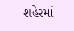શહેરમાં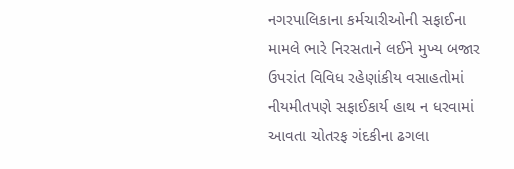નગરપાલિકાના કર્મચારીઓની સફાઈના મામલે ભારે નિરસતાને લઈને મુખ્ય બજાર ઉપરાંત વિવિધ રહેણાંકીય વસાહતોમાં નીયમીતપણે સફાઈકાર્ય હાથ ન ધરવામાં આવતા ચોતરફ ગંદકીના ઢગલા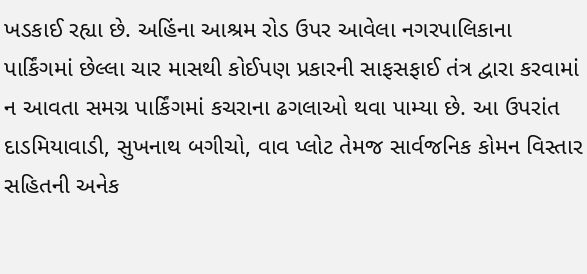ખડકાઈ રહ્યા છે. અહિંના આશ્રમ રોડ ઉપર આવેલા નગરપાલિકાના પાર્કિંગમાં છેલ્લા ચાર માસથી કોઈપણ પ્રકારની સાફસફાઈ તંત્ર દ્વારા કરવામાં ન આવતા સમગ્ર પાર્કિંગમાં કચરાના ઢગલાઓ થવા પામ્યા છે. આ ઉપરાંત દાડમિયાવાડી, સુખનાથ બગીચો, વાવ પ્લોટ તેમજ સાર્વજનિક કોમન વિસ્તાર સહિતની અનેક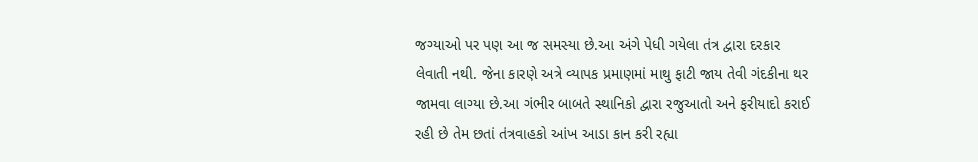જગ્યાઓ પર પણ આ જ સમસ્યા છે.આ અંગે પેધી ગયેલા તંત્ર દ્વારા દરકાર લેવાતી નથી. જેના કારણે અત્રે વ્યાપક પ્રમાણમાં માથુ ફાટી જાય તેવી ગંદકીના થર જામવા લાગ્યા છે.આ ગંભીર બાબતે સ્થાનિકો દ્વારા રજુઆતો અને ફરીયાદો કરાઈ રહી છે તેમ છતાં તંત્રવાહકો આંખ આડા કાન કરી રહ્યા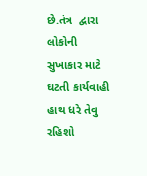છે.તંત્ર  દ્વારા લોકોની સુખાકાર માટે ઘટતી કાર્યવાહી હાથ ધરે તેવુ રહિશો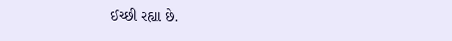ઈચ્છી રહ્યા છે.